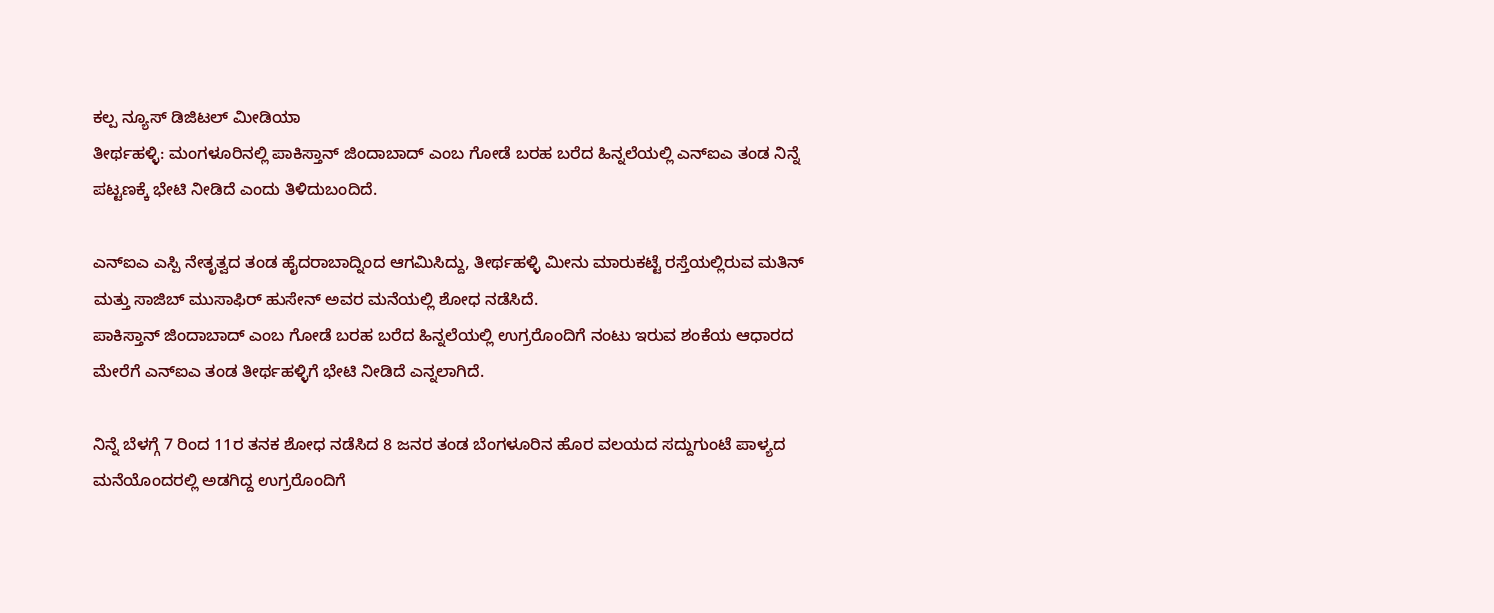ಕಲ್ಪ ನ್ಯೂಸ್ ಡಿಜಿಟಲ್ ಮೀಡಿಯಾ
ತೀರ್ಥಹಳ್ಳಿ: ಮಂಗಳೂರಿನಲ್ಲಿ ಪಾಕಿಸ್ತಾನ್ ಜಿಂದಾಬಾದ್ ಎಂಬ ಗೋಡೆ ಬರಹ ಬರೆದ ಹಿನ್ನಲೆಯಲ್ಲಿ ಎನ್ಐಎ ತಂಡ ನಿನ್ನೆ ಪಟ್ಟಣಕ್ಕೆ ಭೇಟಿ ನೀಡಿದೆ ಎಂದು ತಿಳಿದುಬಂದಿದೆ.

ಎನ್ಐಎ ಎಸ್ಪಿ ನೇತೃತ್ವದ ತಂಡ ಹೈದರಾಬಾದ್ನಿಂದ ಆಗಮಿಸಿದ್ದು, ತೀರ್ಥಹಳ್ಳಿ ಮೀನು ಮಾರುಕಟ್ಟೆ ರಸ್ತೆಯಲ್ಲಿರುವ ಮತಿನ್ ಮತ್ತು ಸಾಜಿಬ್ ಮುಸಾಫಿರ್ ಹುಸೇನ್ ಅವರ ಮನೆಯಲ್ಲಿ ಶೋಧ ನಡೆಸಿದೆ.
ಪಾಕಿಸ್ತಾನ್ ಜಿಂದಾಬಾದ್ ಎಂಬ ಗೋಡೆ ಬರಹ ಬರೆದ ಹಿನ್ನಲೆಯಲ್ಲಿ ಉಗ್ರರೊಂದಿಗೆ ನಂಟು ಇರುವ ಶಂಕೆಯ ಆಧಾರದ ಮೇರೆಗೆ ಎನ್ಐಎ ತಂಡ ತೀರ್ಥಹಳ್ಳಿಗೆ ಭೇಟಿ ನೀಡಿದೆ ಎನ್ನಲಾಗಿದೆ.

ನಿನ್ನೆ ಬೆಳಗ್ಗೆ 7 ರಿಂದ 11ರ ತನಕ ಶೋಧ ನಡೆಸಿದ 8 ಜನರ ತಂಡ ಬೆಂಗಳೂರಿನ ಹೊರ ವಲಯದ ಸದ್ದುಗುಂಟೆ ಪಾಳ್ಯದ ಮನೆಯೊಂದರಲ್ಲಿ ಅಡಗಿದ್ದ ಉಗ್ರರೊಂದಿಗೆ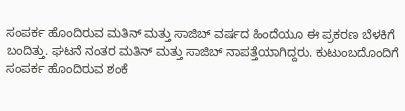ಸಂಪರ್ಕ ಹೊಂದಿರುವ ಮತಿನ್ ಮತ್ತು ಸಾಜಿಬ್ ವರ್ಷದ ಹಿಂದೆಯೂ ಈ ಪ್ರಕರಣ ಬೆಳಕಿಗೆ ಬಂದಿತ್ತು. ಘಟನೆ ನಂತರ ಮತಿನ್ ಮತ್ತು ಸಾಜಿಬ್ ನಾಪತ್ತೆಯಾಗಿದ್ದರು. ಕುಟುಂಬದೊಂದಿಗೆ ಸಂಪರ್ಕ ಹೊಂದಿರುವ ಶಂಕೆ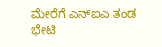ಮೇರೆಗೆ ಎನ್ಐಎ ತಂಡ ಭೇಟಿ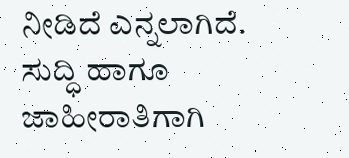ನೀಡಿದೆ ಎನ್ನಲಾಗಿದೆ.
ಸುದ್ಧಿ ಹಾಗೂ ಜಾಹೀರಾತಿಗಾಗಿ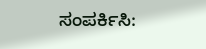ಸಂಪರ್ಕಿಸಿ: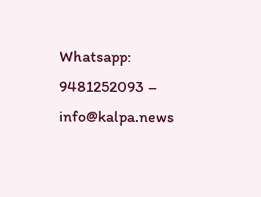Whatsapp: 9481252093 – info@kalpa.news